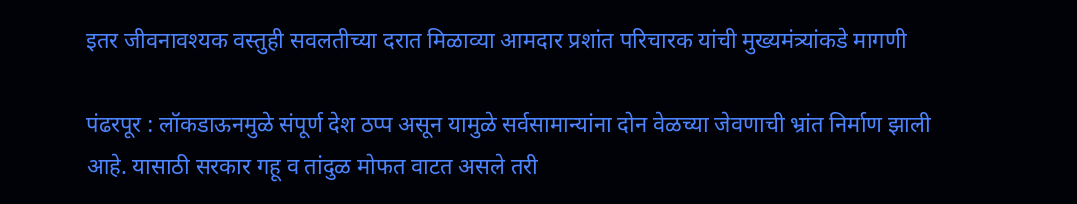इतर जीवनावश्यक वस्तुही सवलतीच्या दरात मिळाव्या आमदार प्रशांत परिचारक यांची मुख्यमंत्र्यांकडे मागणी

पंढरपूर : लॉकडाऊनमुळे संपूर्ण देश ठप्प असून यामुळे सर्वसामान्यांना दोन वेळच्या जेवणाची भ्रांत निर्माण झाली आहे. यासाठी सरकार गहू व तांदुळ मोफत वाटत असले तरी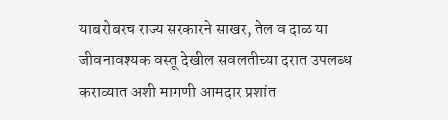याबरोबरच राज्य सरकारने साखर, तेल व दाळ या जीवनावश्यक वस्तू देखील सवलतीच्या दरात उपलब्ध कराव्यात अशी मागणी आमदार प्रशांत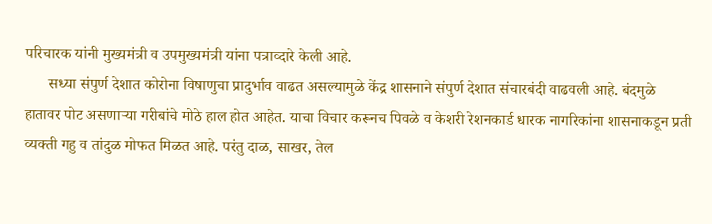परिचारक यांनी मुख्यमंत्री व उपमुख्यमंत्री यांना पत्राव्दारे केली आहे.
      सध्या संपुर्ण देशात कोरोना विषाणुचा प्रादुर्भाव वाढत असल्यामुळे केंद्र शासनाने संपुर्ण देशात संचारबंदी वाढवली आहे. बंदमुळे हातावर पोट असणार्‍या गरीबांचे मोठे हाल होत आहेत. याचा विचार करूनच पिवळे व केशरी रेशनकार्ड धारक नागरिकांना शासनाकडून प्रती व्यक्ती गहु व तांदुळ मोफत मिळत आहे. परंतु दाळ, साखर, तेल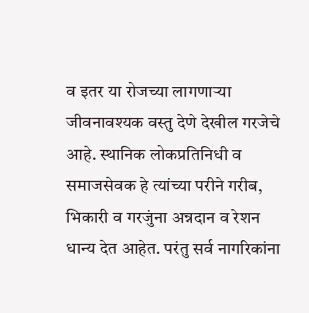व इतर या रोजच्या लागणार्‍या जीवनावश्यक वस्तु देणे देखील गरजेचे आहे. स्थानिक लोकप्रतिनिधी व समाजसेवक हे त्यांच्या परीने गरीब, भिकारी व गरजुंना अन्नदान व रेशन धान्य देत आहेत. परंतु सर्व नागरिकांना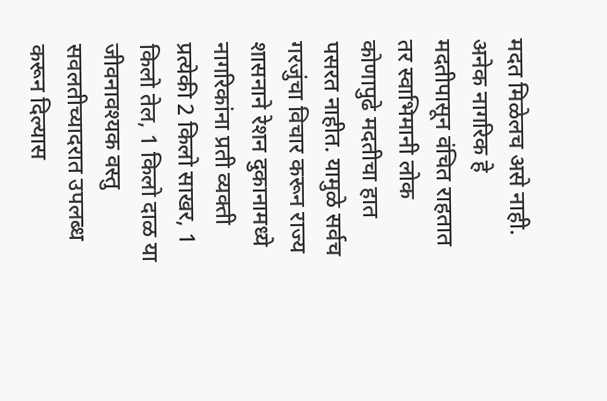मदत मिळेलच असे नाही. अनेक नागरिक हे मदतीपासून वंचित राहतात तर स्वाभिमानी लोक कोणापुढे मदतीचा हात पसरत नाहीत. यामुळे सर्वच गरजुंचा विचार करून राज्य शासनाने रेशन दुकानामध्ये नागरिकांना प्रती व्यक्ती प्रत्येकी 2 किलो साखर, 1 किलो तेल, 1 किलो दाळ या जीवनावश्यक वस्तु सवलतीच्यादरात उपलब्ध करून दिल्यास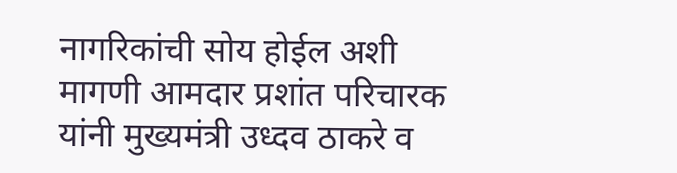नागरिकांची सोय होईल अशी मागणी आमदार प्रशांत परिचारक यांनी मुख्यमंत्री उध्दव ठाकरे व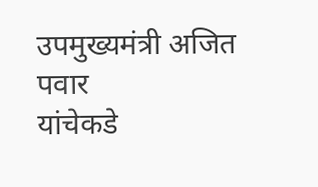उपमुख्यमंत्री अजित पवार
यांचेकडे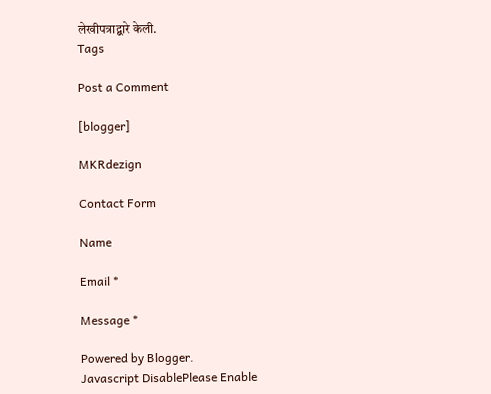लेखीपत्राद्बारे केली.
Tags

Post a Comment

[blogger]

MKRdezign

Contact Form

Name

Email *

Message *

Powered by Blogger.
Javascript DisablePlease Enable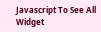Javascript To See All Widget